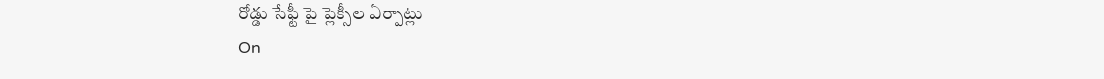రోడ్డు సేఫ్టీ పై ప్లెక్సీల ఏర్పాట్లు
On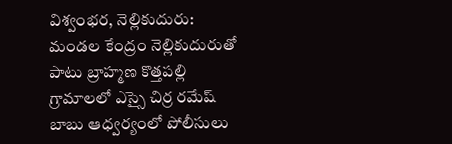విశ్వంభర, నెల్లికుదురు: మండల కేంద్రం నెల్లికుదురుతో పాటు బ్రాహ్మణ కొత్తపల్లి గ్రామాలలో ఎస్సై చిర్ర రమేష్ బాబు ఆధ్వర్యంలో పోలీసులు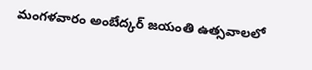మంగళవారం అంబేద్కర్ జయంతి ఉత్సవాలలో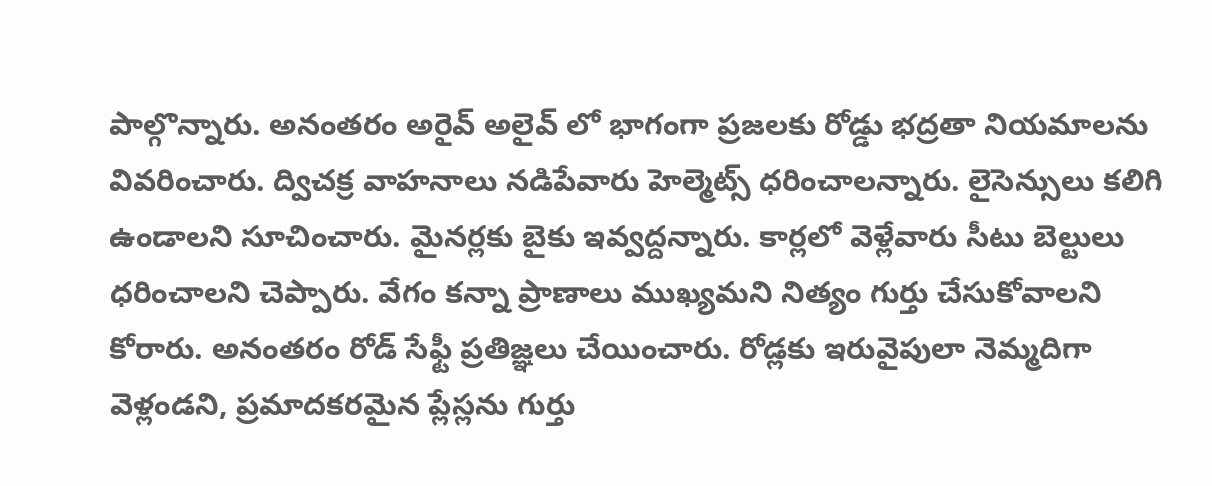పాల్గొన్నారు. అనంతరం అరైవ్ అలైవ్ లో భాగంగా ప్రజలకు రోడ్డు భద్రతా నియమాలను వివరించారు. ద్విచక్ర వాహనాలు నడిపేవారు హెల్మెట్స్ ధరించాలన్నారు. లైసెన్సులు కలిగి ఉండాలని సూచించారు. మైనర్లకు బైకు ఇవ్వద్దన్నారు. కార్లలో వెళ్లేవారు సీటు బెల్టులు ధరించాలని చెప్పారు. వేగం కన్నా ప్రాణాలు ముఖ్యమని నిత్యం గుర్తు చేసుకోవాలని కోరారు. అనంతరం రోడ్ సేఫ్టీ ప్రతిజ్ఞలు చేయించారు. రోడ్లకు ఇరువైపులా నెమ్మదిగా వెళ్లండని, ప్రమాదకరమైన ప్లేస్లను గుర్తు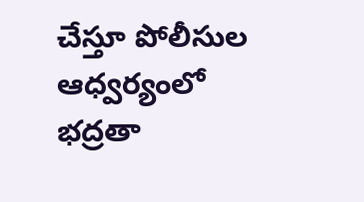చేస్తూ పోలీసుల ఆధ్వర్యంలో భద్రతా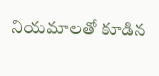నియమాలతో కూడిన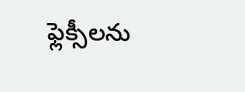ఫ్లెక్సీలను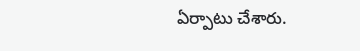ఏర్పాటు చేశారు.